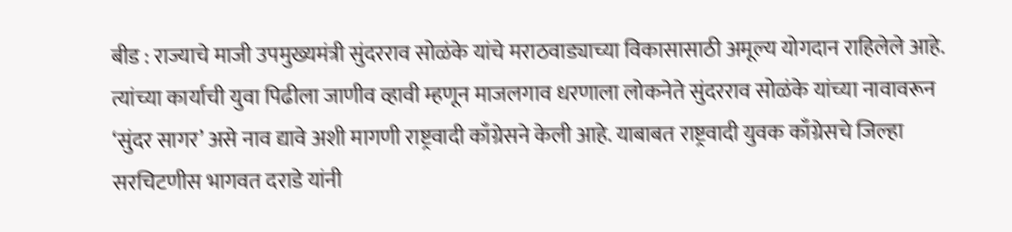बीड : राज्याचे माजी उपमुख्यमंत्री सुंदरराव सोळंके यांचे मराठवाड्याच्या विकासासाठी अमूल्य योगदान राहिलेले आहे. त्यांच्या कार्याची युवा पिढीला जाणीव व्हावी म्हणून माजलगाव धरणाला लोकनेते सुंदरराव सोळंके यांच्या नावावरून ‘सुंदर सागर’ असे नाव द्यावे अशी मागणी राष्ट्रवादी काँग्रेसने केली आहे. याबाबत राष्ट्रवादी युवक काँग्रेसचे जिल्हा सरचिटणीस भागवत दराडे यांनी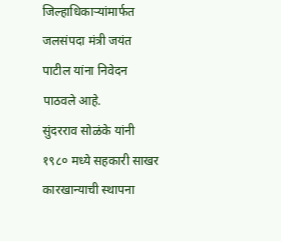जिल्हाधिकाऱ्यांमार्फत जलसंपदा मंत्री जयंत पाटील यांना निवेदन पाठवले आहे.
सुंदरराव सोळंके यांनी १९८० मध्ये सहकारी साखर कारखान्याची स्थापना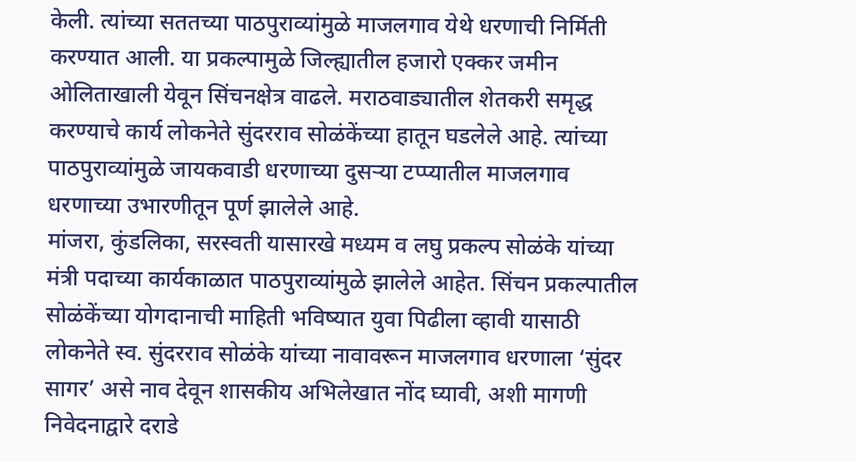केली. त्यांच्या सततच्या पाठपुराव्यांमुळे माजलगाव येथे धरणाची निर्मिती करण्यात आली. या प्रकल्पामुळे जिल्ह्यातील हजारो एक्कर जमीन ओलिताखाली येवून सिंचनक्षेत्र वाढले. मराठवाड्यातील शेतकरी समृद्ध करण्याचे कार्य लोकनेते सुंदरराव सोळंकेंच्या हातून घडलेले आहे. त्यांच्या पाठपुराव्यांमुळे जायकवाडी धरणाच्या दुसऱ्या टप्प्यातील माजलगाव धरणाच्या उभारणीतून पूर्ण झालेले आहे.
मांजरा, कुंडलिका, सरस्वती यासारखे मध्यम व लघु प्रकल्प सोळंके यांच्या मंत्री पदाच्या कार्यकाळात पाठपुराव्यांमुळे झालेले आहेत. सिंचन प्रकल्पातील सोळंकेंच्या योगदानाची माहिती भविष्यात युवा पिढीला व्हावी यासाठी लोकनेते स्व. सुंदरराव सोळंके यांच्या नावावरून माजलगाव धरणाला ‘सुंदर सागर’ असे नाव देवून शासकीय अभिलेखात नोंद घ्यावी, अशी मागणी निवेदनाद्वारे दराडे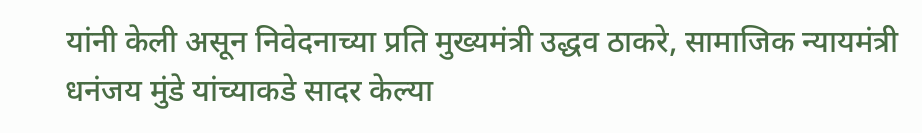यांनी केली असून निवेदनाच्या प्रति मुख्यमंत्री उद्धव ठाकरे, सामाजिक न्यायमंत्री धनंजय मुंडे यांच्याकडे सादर केल्या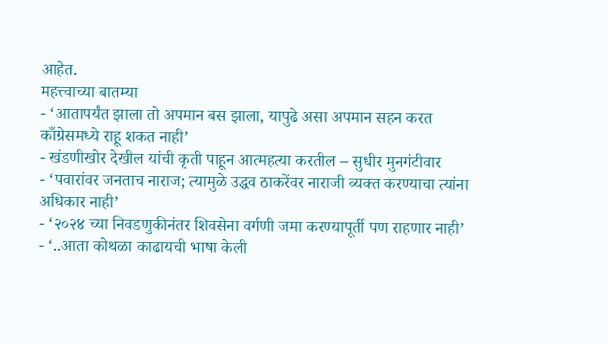आहेत.
महत्त्वाच्या बातम्या
- ‘आतापर्यंत झाला तो अपमान बस झाला, यापुढे असा अपमान सहन करत काँग्रेसमध्ये राहू शकत नाही’
- खंडणीखोर देखील यांची कृती पाहून आत्महत्या करतील – सुधीर मुनगंटीवार
- ‘पवारांवर जनताच नाराज; त्यामुळे उद्धव ठाकरेंवर नाराजी व्यक्त करण्याचा त्यांना अधिकार नाही’
- ‘२०२४ च्या निवडणुकीनंतर शिवसेना वर्गणी जमा करण्यापूर्ती पण राहणार नाही’
- ‘..आता कोथळा काढायची भाषा केली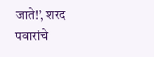जाते!’, शरद पवारांचे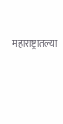महाराष्ट्रातल्या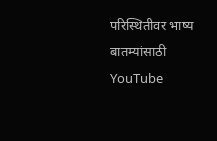परिस्थितीवर भाष्य
बातम्यांसाठी YouTube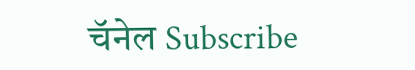चॅनेल Subscribe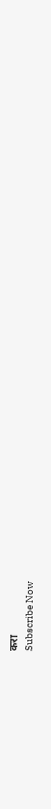करा
Subscribe Now